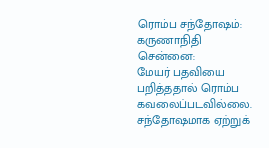ரொம்ப சந்தோஷம்: கருணாநிதி
சென்னை:
மேயர் பதவியை பறித்ததால் ரொம்ப கவலைப்படவில்லை. சந்தோஷமாக ஏற்றுக்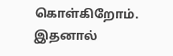கொள்கிறோம். இதனால்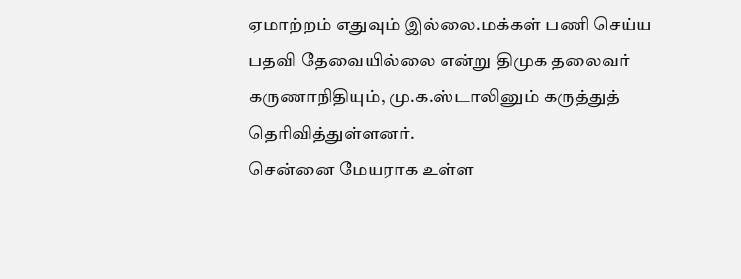ஏமாற்றம் எதுவும் இல்லை.மக்கள் பணி செய்ய பதவி தேவையில்லை என்று திமுக தலைவர் கருணாநிதியும், மு.க.ஸ்டாலினும் கருத்துத் தெரிவித்துள்ளனர்.
சென்னை மேயராக உள்ள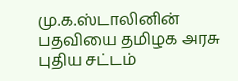மு.க.ஸ்டாலினின் பதவியை தமிழக அரசு புதிய சட்டம்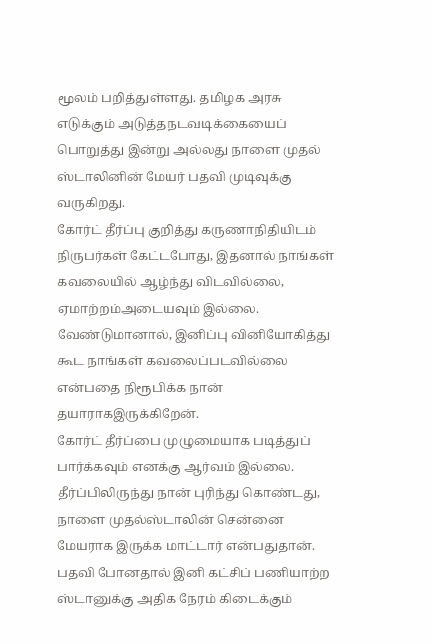மூலம் பறித்துள்ளது. தமிழக அரசு எடுக்கும் அடுத்தநடவடிக்கையைப் பொறுத்து இன்று அல்லது நாளை முதல் ஸ்டாலினின் மேயர் பதவி முடிவுக்கு வருகிறது.
கோர்ட் தீர்ப்பு குறித்து கருணாநிதியிடம் நிருபர்கள் கேட்டபோது, இதனால் நாங்கள் கவலையில் ஆழ்ந்து விடவில்லை, ஏமாற்றம்அடையவும் இல்லை. வேண்டுமானால், இனிப்பு வினியோகித்து கூட நாங்கள் கவலைப்படவில்லை என்பதை நிரூபிக்க நான் தயாராகஇருக்கிறேன்.
கோர்ட் தீர்ப்பை முழுமையாக படித்துப் பார்க்கவும் எனக்கு ஆர்வம் இல்லை. தீர்ப்பிலிருந்து நான் புரிந்து கொண்டது, நாளை முதல்ஸ்டாலின் சென்னை மேயராக இருக்க மாட்டார் என்பதுதான்.
பதவி போனதால் இனி கட்சிப் பணியாற்ற ஸ்டானுக்கு அதிக நேரம் கிடைக்கும்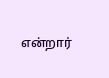என்றார்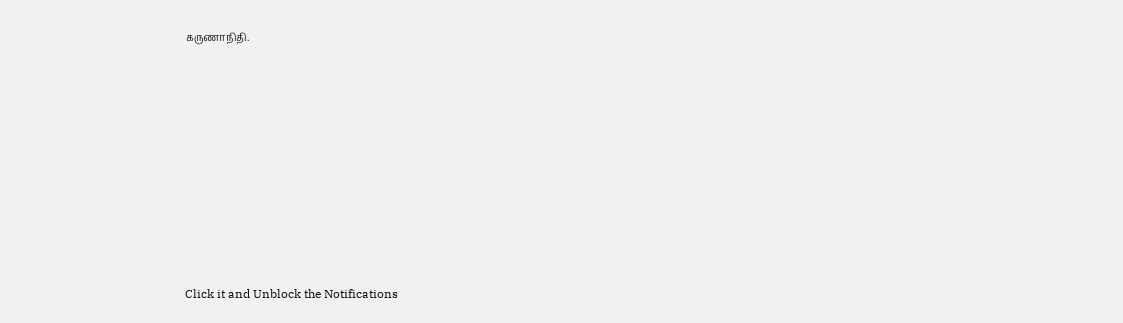கருணாநிதி.












Click it and Unblock the Notifications